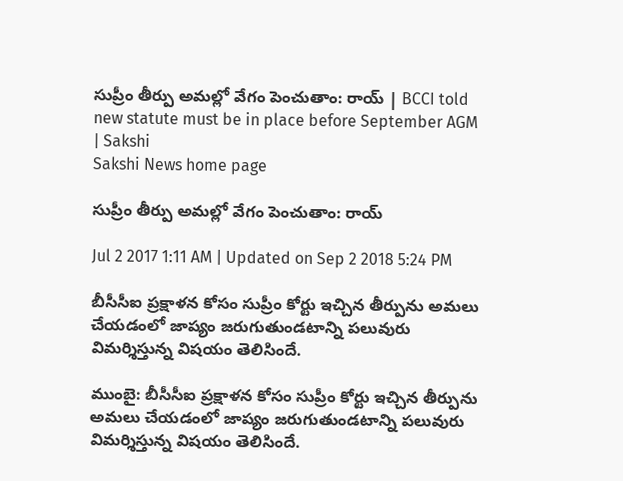సుప్రీం తీర్పు అమల్లో వేగం పెంచుతాం: రాయ్‌ | BCCI told new statute must be in place before September AGM | Sakshi
Sakshi News home page

సుప్రీం తీర్పు అమల్లో వేగం పెంచుతాం: రాయ్‌

Jul 2 2017 1:11 AM | Updated on Sep 2 2018 5:24 PM

బీసీసీఐ ప్రక్షాళన కోసం సుప్రీం కోర్టు ఇచ్చిన తీర్పును అమలు చేయడంలో జాప్యం జరుగుతుండటాన్ని పలువురు విమర్శిస్తున్న విషయం తెలిసిందే.

ముంబై: బీసీసీఐ ప్రక్షాళన కోసం సుప్రీం కోర్టు ఇచ్చిన తీర్పును అమలు చేయడంలో జాప్యం జరుగుతుండటాన్ని పలువురు విమర్శిస్తున్న విషయం తెలిసిందే.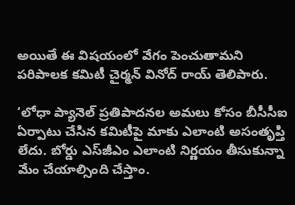అయితే ఈ విషయంలో వేగం పెంచుతామని పరిపాలక కమిటీ చైర్మన్‌ వినోద్‌ రాయ్‌ తెలిపారు.

‘లోధా ప్యానెల్‌ ప్రతిపాదనల అమలు కోసం బీసీసీఐ ఏర్పాటు చేసిన కమిటీపై మాకు ఎలాంటి అసంతృప్తి లేదు. బోర్డు ఎస్‌జీఎం ఎలాంటి నిర్ణయం తీసుకున్నా మేం చేయాల్సింది చేస్తాం.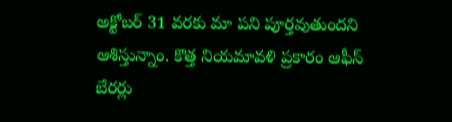అక్టోబర్‌ 31 వరకు మా పని పూర్తవుతుందని ఆశిస్తున్నాం. కొత్త నియమావళి ప్రకారం ఆఫీస్‌ బేరర్లు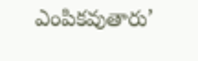ఎంపికవుతారు’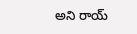అని రాయ్‌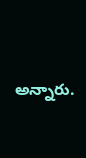అన్నారు.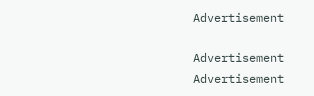Advertisement

Advertisement
Advertisement